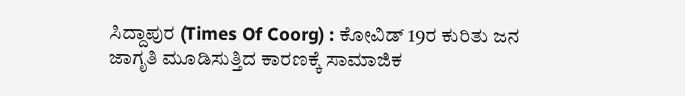ಸಿದ್ದಾಪುರ (Times Of Coorg) : ಕೋವಿಡ್ 19ರ ಕುರಿತು ಜನ ಜಾಗೃತಿ ಮೂಡಿಸುತ್ತಿದ ಕಾರಣಕ್ಕೆ ಸಾಮಾಜಿಕ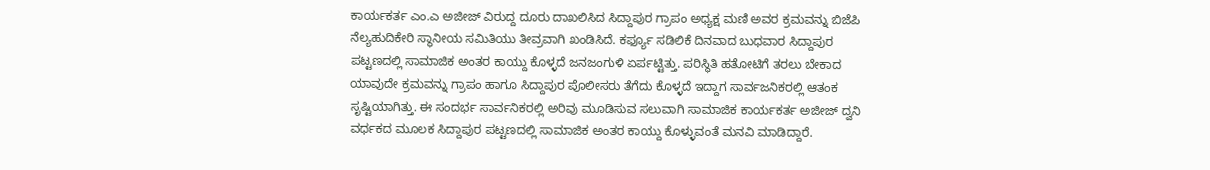ಕಾರ್ಯಕರ್ತ ಎಂ.ಎ ಅಜೀಜ್ ವಿರುದ್ದ ದೂರು ದಾಖಲಿಸಿದ ಸಿದ್ದಾಪುರ ಗ್ರಾಪಂ ಅಧ್ಯಕ್ಷ ಮಣಿ ಅವರ ಕ್ರಮವನ್ನು ಬಿಜೆಪಿ ನೆಲ್ಯಹುದಿಕೇರಿ ಸ್ಥಾನೀಯ ಸಮಿತಿಯು ತೀವ್ರವಾಗಿ ಖಂಡಿಸಿದೆ. ಕರ್ಫ್ಯೂ ಸಡಿಲಿಕೆ ದಿನವಾದ ಬುಧವಾರ ಸಿದ್ದಾಪುರ ಪಟ್ಟಣದಲ್ಲಿ ಸಾಮಾಜಿಕ ಅಂತರ ಕಾಯ್ದು ಕೊಳ್ಳದೆ ಜನಜಂಗುಳಿ ಏರ್ಪಟ್ಟಿತ್ತು. ಪರಿಸ್ಥಿತಿ ಹತೋಟಿಗೆ ತರಲು ಬೇಕಾದ ಯಾವುದೇ ಕ್ರಮವನ್ನು ಗ್ರಾಪಂ ಹಾಗೂ ಸಿದ್ದಾಪುರ ಪೊಲೀಸರು ತೆಗೆದು ಕೊಳ್ಳದೆ ಇದ್ದಾಗ ಸಾರ್ವಜನಿಕರಲ್ಲಿ ಆತಂಕ ಸೃಷ್ಟಿಯಾಗಿತ್ತು. ಈ ಸಂದರ್ಭ ಸಾರ್ವನಿಕರಲ್ಲಿ ಅರಿವು ಮೂಡಿಸುವ ಸಲುವಾಗಿ ಸಾಮಾಜಿಕ ಕಾರ್ಯಕರ್ತ ಅಜೀಜ್ ದ್ವನಿ ವರ್ಧಕದ ಮೂಲಕ ಸಿದ್ದಾಪುರ ಪಟ್ಟಣದಲ್ಲಿ ಸಾಮಾಜಿಕ ಅಂತರ ಕಾಯ್ದು ಕೊಳ್ಳುವಂತೆ ಮನವಿ ಮಾಡಿದ್ದಾರೆ.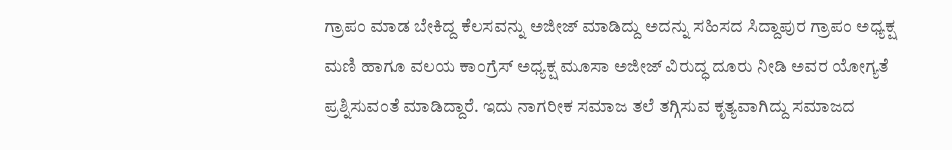ಗ್ರಾಪಂ ಮಾಡ ಬೇಕಿದ್ದ ಕೆಲಸವನ್ನು ಅಜೀಜ್ ಮಾಡಿದ್ದು ಅದನ್ನು ಸಹಿಸದ ಸಿದ್ದಾಪುರ ಗ್ರಾಪಂ ಅಧ್ಯಕ್ಷ ಮಣಿ ಹಾಗೂ ವಲಯ ಕಾಂಗ್ರೆಸ್ ಅಧ್ಯಕ್ಷ ಮೂಸಾ ಅಜೀಜ್ ವಿರುದ್ಧ ದೂರು ನೀಡಿ ಅವರ ಯೋಗ್ಯತೆ ಪ್ರಶ್ನಿಸುವಂತೆ ಮಾಡಿದ್ದಾರೆ. ಇದು ನಾಗರೀಕ ಸಮಾಜ ತಲೆ ತಗ್ಗಿಸುವ ಕೃತ್ಯವಾಗಿದ್ದು ಸಮಾಜದ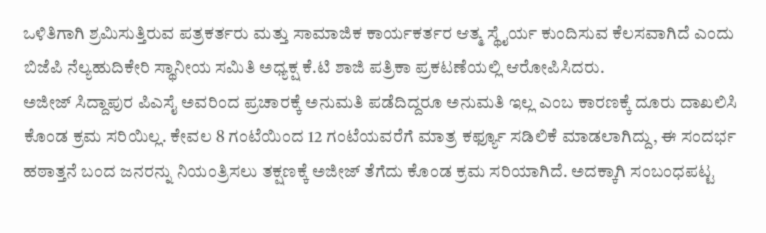ಒಳಿತಿಗಾಗಿ ಶ್ರಮಿಸುತ್ತಿರುವ ಪತ್ರಕರ್ತರು ಮತ್ತು ಸಾಮಾಜಿಕ ಕಾರ್ಯಕರ್ತರ ಆತ್ಮ ಸ್ಥೈರ್ಯ ಕುಂದಿಸುವ ಕೆಲಸವಾಗಿದೆ ಎಂದು ಬಿಜೆಪಿ ನೆಲ್ಯಹುದಿಕೇರಿ ಸ್ಥಾನೀಯ ಸಮಿತಿ ಅಧ್ಯಕ್ಷ ಕೆ.ಟಿ ಶಾಜಿ ಪತ್ರಿಕಾ ಪ್ರಕಟಣೆಯಲ್ಲಿ ಆರೋಪಿಸಿದರು.
ಅಜೀಜ್ ಸಿದ್ದಾಪುರ ಪಿಎಸೈ ಅವರಿಂದ ಪ್ರಚಾರಕ್ಕೆ ಅನುಮತಿ ಪಡೆದಿದ್ದರೂ ಅನುಮತಿ ಇಲ್ಲ ಎಂಬ ಕಾರಣಕ್ಕೆ ದೂರು ದಾಖಲಿಸಿ ಕೊಂಡ ಕ್ರಮ ಸರಿಯಿಲ್ಲ. ಕೇವಲ 8 ಗಂಟೆಯಿಂದ 12 ಗಂಟೆಯವರೆಗೆ ಮಾತ್ರ ಕರ್ಫ್ಯೂ ಸಡಿಲಿಕೆ ಮಾಡಲಾಗಿದ್ದು, ಈ ಸಂದರ್ಭ ಹಠಾತ್ತನೆ ಬಂದ ಜನರನ್ನು ನಿಯಂತ್ರಿಸಲು ತಕ್ಷಣಕ್ಕೆ ಅಜೀಜ್ ತೆಗೆದು ಕೊಂಡ ಕ್ರಮ ಸರಿಯಾಗಿದೆ. ಅದಕ್ಕಾಗಿ ಸಂಬಂಧಪಟ್ಟ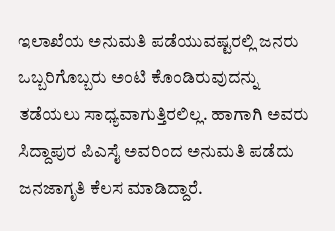ಇಲಾಖೆಯ ಅನುಮತಿ ಪಡೆಯುವಷ್ಟರಲ್ಲಿ ಜನರು ಒಬ್ಬರಿಗೊಬ್ಬರು ಅಂಟಿ ಕೊಂಡಿರುವುದನ್ನು ತಡೆಯಲು ಸಾಧ್ಯವಾಗುತ್ತಿರಲಿಲ್ಲ. ಹಾಗಾಗಿ ಅವರು ಸಿದ್ದಾಪುರ ಪಿಎಸೈ ಅವರಿಂದ ಅನುಮತಿ ಪಡೆದು ಜನಜಾಗೃತಿ ಕೆಲಸ ಮಾಡಿದ್ದಾರೆ.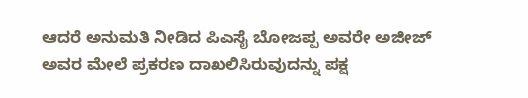ಆದರೆ ಅನುಮತಿ ನೀಡಿದ ಪಿಎಸೈ ಬೋಜಪ್ಪ ಅವರೇ ಅಜೀಜ್ ಅವರ ಮೇಲೆ ಪ್ರಕರಣ ದಾಖಲಿಸಿರುವುದನ್ನು ಪಕ್ಷ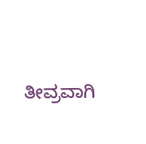ತೀವ್ರವಾಗಿ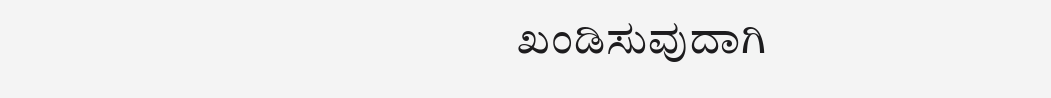ಖಂಡಿಸುವುದಾಗಿ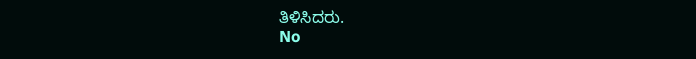ತಿಳಿಸಿದರು.
No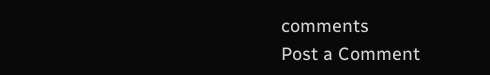comments
Post a Comment